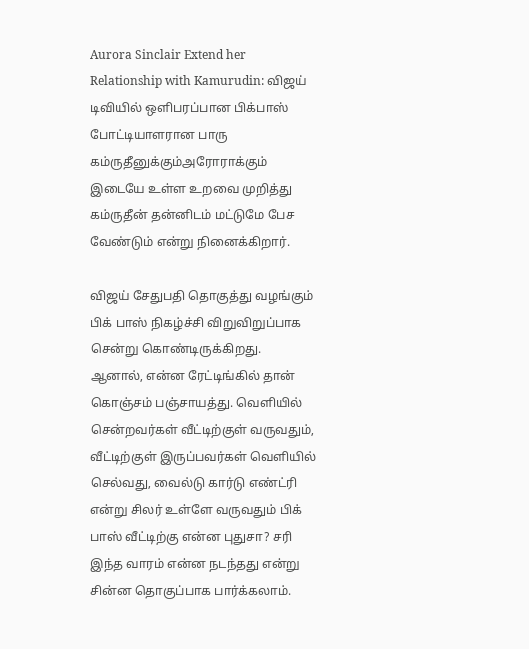Aurora Sinclair Extend her Relationship with Kamurudin: விஜய் டிவியில் ஒளிபரப்பான பிக்பாஸ் போட்டியாளரான பாரு கம்ருதீனுக்கு‌ம்அரோராக்கும் இடையே உள்ள உறவை முறித்து கம்ருதீன் தன்னிடம் மட்டுமே பேச வேண்டும் என்று நினைக்கிறார்.

விஜய் சேதுபதி தொகுத்து வழங்கும் பிக் பாஸ் நிகழ்ச்சி விறுவிறுப்பாக சென்று கொண்டிருக்கிறது. ஆனால், என்ன ரேட்டிங்கில் தான் கொஞ்சம் பஞ்சாயத்து. வெளியில் சென்றவர்கள் வீட்டிற்குள் வருவதும், வீட்டிற்குள் இருப்பவர்கள் வெளியில் செல்வது, வைல்டு கார்டு எண்ட்ரி என்று சிலர் உள்ளே வருவதும் பிக் பாஸ் வீட்டிற்கு என்ன புதுசா? சரி இந்த வாரம் என்ன நடந்தது என்று சின்ன தொகுப்பாக பார்க்கலாம்.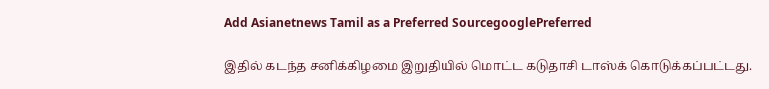Add Asianetnews Tamil as a Preferred SourcegooglePreferred

இதில் கடந்த சனிக்கிழமை இறுதியில் மொட்ட கடுதாசி டாஸ்க் கொடுக்கப்பட்டது.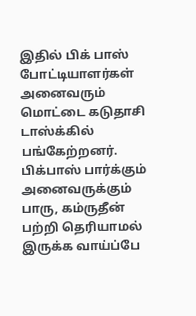இதில் பிக் பாஸ் போட்டியாளர்கள் அனைவரும் மொட்டை கடுதாசி டாஸ்க்கில் பங்கேற்றனர். பிக்பாஸ் பார்க்கும் அனைவருக்கும் பாரு, கம்ருதீன் பற்றி தெரியாமல் இருக்க வாய்ப்பே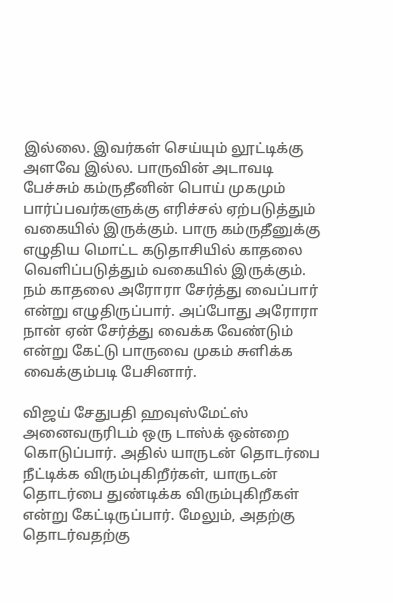இல்லை. இவர்கள் செய்யும் லூட்டிக்கு அளவே இல்ல. பாருவின் அடாவடி பேச்சும் கம்ருதீனின் பொய் முகமும் பார்ப்பவர்களுக்கு எரிச்சல் ஏற்படுத்தும் வகையில் இருக்கும். பாரு கம்ருதீனுக்கு‌ எழுதிய மொட்ட கடுதாசியில் காதலை வெளிப்படுத்தும் வகையில் இருக்கும். நம் காதலை அரோரா சேர்த்து வைப்பார் என்று எழுதிருப்பார். அப்போது அரோரா நான் ஏன் சேர்த்து வைக்க வேண்டும் என்று கேட்டு பாருவை முகம் சுளிக்க வைக்கும்படி பேசினார்.

விஜய் சேதுபதி ஹவுஸ்மேட்ஸ் அனைவருரிடம் ஒரு டாஸ்க் ஒன்றை கொடுப்பார். அதில் யாருடன் தொடர்பை நீட்டிக்க விரும்புகிறீர்கள், யாருடன் தொடர்பை துண்டிக்க விரும்புகிறீகள் என்று கேட்டிருப்பார். மேலும், அதற்கு தொடர்வதற்கு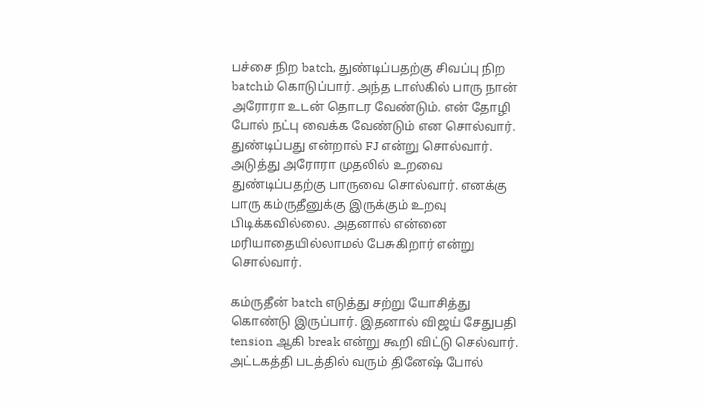பச்சை நிற batch, துண்டிப்பதற்கு சிவப்பு நிற batchம் கொடுப்பார். அந்த டாஸ்கில் பாரு நான் அரோரா உடன் தொடர வேண்டும். என் தோழி போல் நட்பு வைக்க வேண்டும் என சொல்வார். துண்டிப்பது என்றால் FJ என்று சொல்வார். அடுத்து அரோரா முதலில் உறவை துண்டிப்பதற்கு பாருவை சொல்வார். எனக்கு பாரு கம்ருதீனுக்கு‌ இருக்கும் உறவு பிடிக்கவில்லை. அதனால் என்னை மரியாதையில்லாமல் பேசுகிறார் என்று சொல்வார்.

கம்ருதீன் batch எடுத்து சற்று யோசித்து கொண்டு இருப்பார். இதனால் விஜய் சேதுபதி tension ஆகி break என்று கூறி விட்டு செல்வார். அட்டகத்தி படத்தில் வரும் தினேஷ் போல்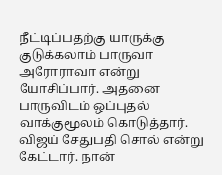நீட்டிப்பதற்கு யாருக்கு குடுக்கலாம் பாருவா அரோராவா என்று யோசிப்பார். அதனை பாருவிடம் ஒப்புதல் வாக்குமூலம் கொடுத்தார். விஜய் சேதுபதி சொல் என்று கேட்டார். நான்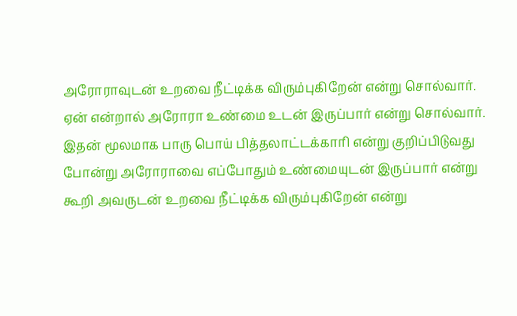அரோராவுடன் உறவை நீட்டிக்க விரும்புகிறேன் என்று சொல்வார். ஏன் என்றால் அரோரா உண்மை உடன் இருப்பார் என்று சொல்வார். இதன் மூலமாக பாரு பொய் பித்தலாட்டக்காரி என்று குறிப்பிடுவது போன்று அரோராவை எப்போதும் உண்மையுடன் இருப்பார் என்று கூறி அவருடன் உறவை நீட்டிக்க விரும்புகிறேன் என்று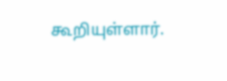கூறியுள்ளார்.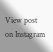View post on Instagram